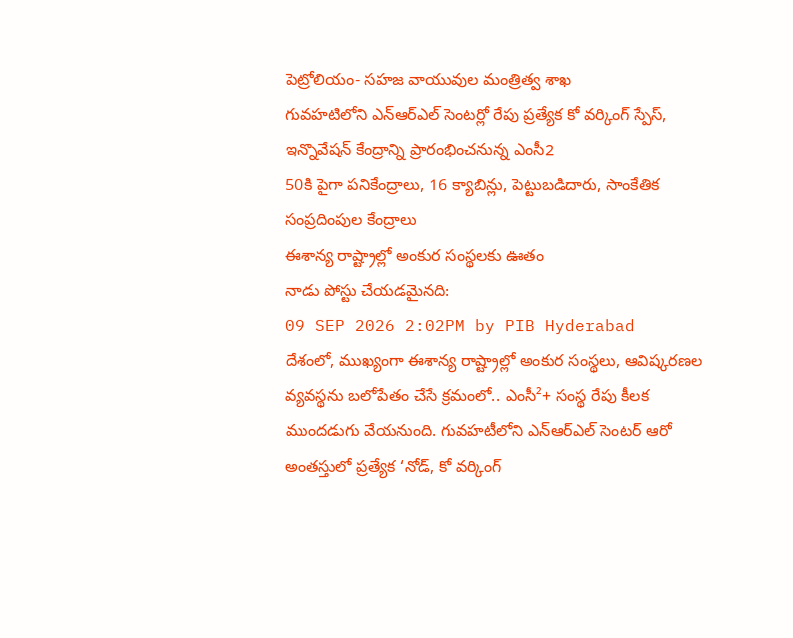పెట్రోలియం- సహజ వాయువుల మంత్రిత్వ శాఖ
గువహటిలోని ఎన్ఆర్ఎల్ సెంటర్లో రేపు ప్రత్యేక కో వర్కింగ్ స్పేస్, ఇన్నొవేషన్ కేంద్రాన్ని ప్రారంభించనున్న ఎంసీ2
50కి పైగా పనికేంద్రాలు, 16 క్యాబిన్లు, పెట్టుబడిదారు, సాంకేతిక సంప్రదింపుల కేంద్రాలు
ఈశాన్య రాష్ట్రాల్లో అంకుర సంస్థలకు ఊతం
నాడు పోస్టు చేయడమైనది:
09 SEP 2026 2:02PM by PIB Hyderabad
దేశంలో, ముఖ్యంగా ఈశాన్య రాష్ట్రాల్లో అంకుర సంస్థలు, ఆవిష్కరణల వ్యవస్థను బలోపేతం చేసే క్రమంలో.. ఎంసీ²+ సంస్థ రేపు కీలక ముందడుగు వేయనుంది. గువహటీలోని ఎన్ఆర్ఎల్ సెంటర్ ఆరో అంతస్తులో ప్రత్యేక ‘నోడ్, కో వర్కింగ్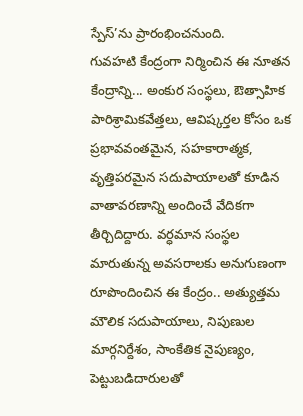స్పేస్’ను ప్రారంభించనుంది.
గువహటి కేంద్రంగా నిర్మించిన ఈ నూతన కేంద్రాన్ని... అంకుర సంస్థలు, ఔత్సాహిక పారిశ్రామికవేత్తలు, ఆవిష్కర్తల కోసం ఒక ప్రభావవంతమైన, సహకారాత్మక, వృత్తిపరమైన సదుపాయాలతో కూడిన వాతావరణాన్ని అందించే వేదికగా తీర్చిదిద్దారు. వర్ధమాన సంస్థల మారుతున్న అవసరాలకు అనుగుణంగా రూపొందించిన ఈ కేంద్రం.. అత్యుత్తమ మౌలిక సదుపాయాలు, నిపుణుల మార్గనిర్దేశం, సాంకేతిక నైపుణ్యం, పెట్టుబడిదారులతో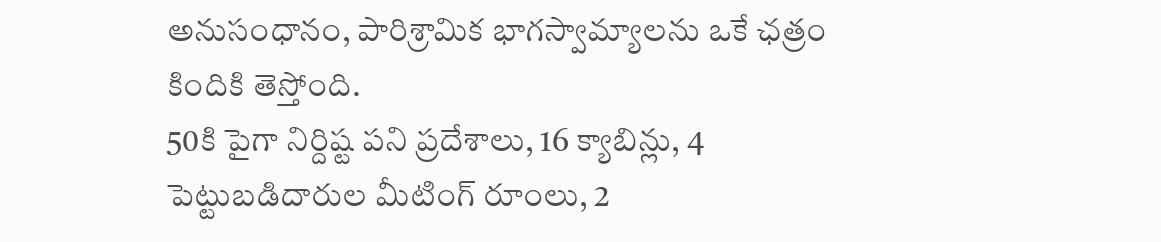అనుసంధానం, పారిశ్రామిక భాగస్వామ్యాలను ఒకే ఛత్రం కిందికి తెస్తోంది.
50కి పైగా నిర్దిష్ట పని ప్రదేశాలు, 16 క్యాబిన్లు, 4 పెట్టుబడిదారుల మీటింగ్ రూంలు, 2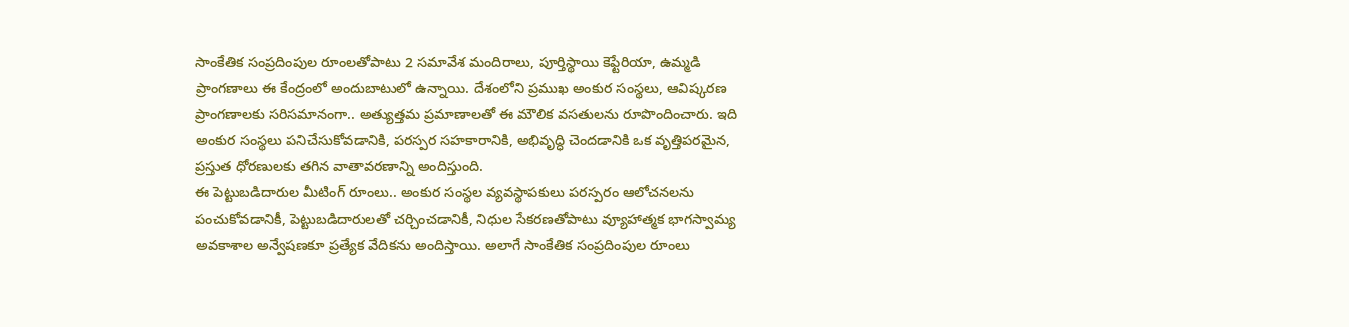సాంకేతిక సంప్రదింపుల రూంలతోపాటు 2 సమావేశ మందిరాలు, పూర్తిస్థాయి కెఫ్టేరియా, ఉమ్మడి ప్రాంగణాలు ఈ కేంద్రంలో అందుబాటులో ఉన్నాయి. దేశంలోని ప్రముఖ అంకుర సంస్థలు, ఆవిష్కరణ ప్రాంగణాలకు సరిసమానంగా.. అత్యుత్తమ ప్రమాణాలతో ఈ మౌలిక వసతులను రూపొందించారు. ఇది అంకుర సంస్థలు పనిచేసుకోవడానికి, పరస్పర సహకారానికి, అభివృద్ధి చెందడానికి ఒక వృత్తిపరమైన, ప్రస్తుత ధోరణులకు తగిన వాతావరణాన్ని అందిస్తుంది.
ఈ పెట్టుబడిదారుల మీటింగ్ రూంలు.. అంకుర సంస్థల వ్యవస్థాపకులు పరస్పరం ఆలోచనలను పంచుకోవడానికీ, పెట్టుబడిదారులతో చర్చించడానికీ, నిధుల సేకరణతోపాటు వ్యూహాత్మక భాగస్వామ్య అవకాశాల అన్వేషణకూ ప్రత్యేక వేదికను అందిస్తాయి. అలాగే సాంకేతిక సంప్రదింపుల రూంలు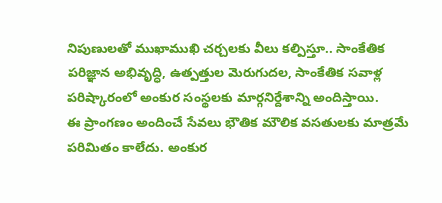నిపుణులతో ముఖాముఖి చర్చలకు వీలు కల్పిస్తూ.. సాంకేతిక పరిజ్ఞాన అభివృద్ధి, ఉత్పత్తుల మెరుగుదల, సాంకేతిక సవాళ్ల పరిష్కారంలో అంకుర సంస్థలకు మార్గనిర్దేశాన్ని అందిస్తాయి.
ఈ ప్రాంగణం అందించే సేవలు భౌతిక మౌలిక వసతులకు మాత్రమే పరిమితం కాలేదు. అంకుర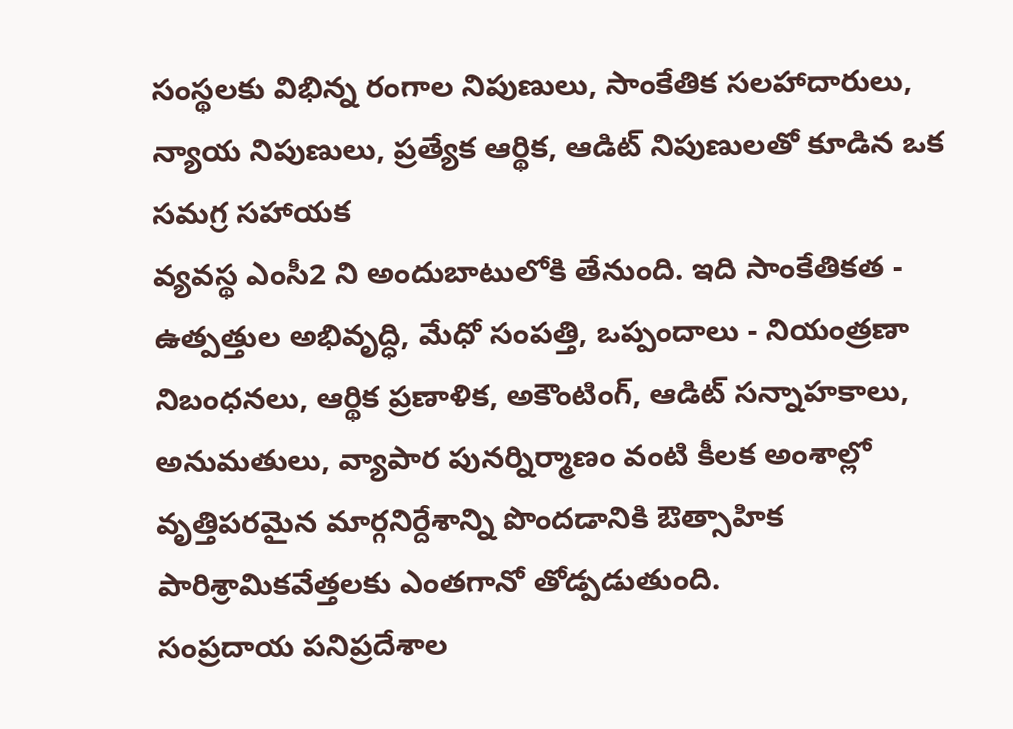సంస్థలకు విభిన్న రంగాల నిపుణులు, సాంకేతిక సలహాదారులు, న్యాయ నిపుణులు, ప్రత్యేక ఆర్థిక, ఆడిట్ నిపుణులతో కూడిన ఒక సమగ్ర సహాయక
వ్యవస్థ ఎంసీ2 ని అందుబాటులోకి తేనుంది. ఇది సాంకేతికత - ఉత్పత్తుల అభివృద్ధి, మేధో సంపత్తి, ఒప్పందాలు - నియంత్రణా నిబంధనలు, ఆర్థిక ప్రణాళిక, అకౌంటింగ్, ఆడిట్ సన్నాహకాలు, అనుమతులు, వ్యాపార పునర్నిర్మాణం వంటి కీలక అంశాల్లో వృత్తిపరమైన మార్గనిర్దేశాన్ని పొందడానికి ఔత్సాహిక పారిశ్రామికవేత్తలకు ఎంతగానో తోడ్పడుతుంది.
సంప్రదాయ పనిప్రదేశాల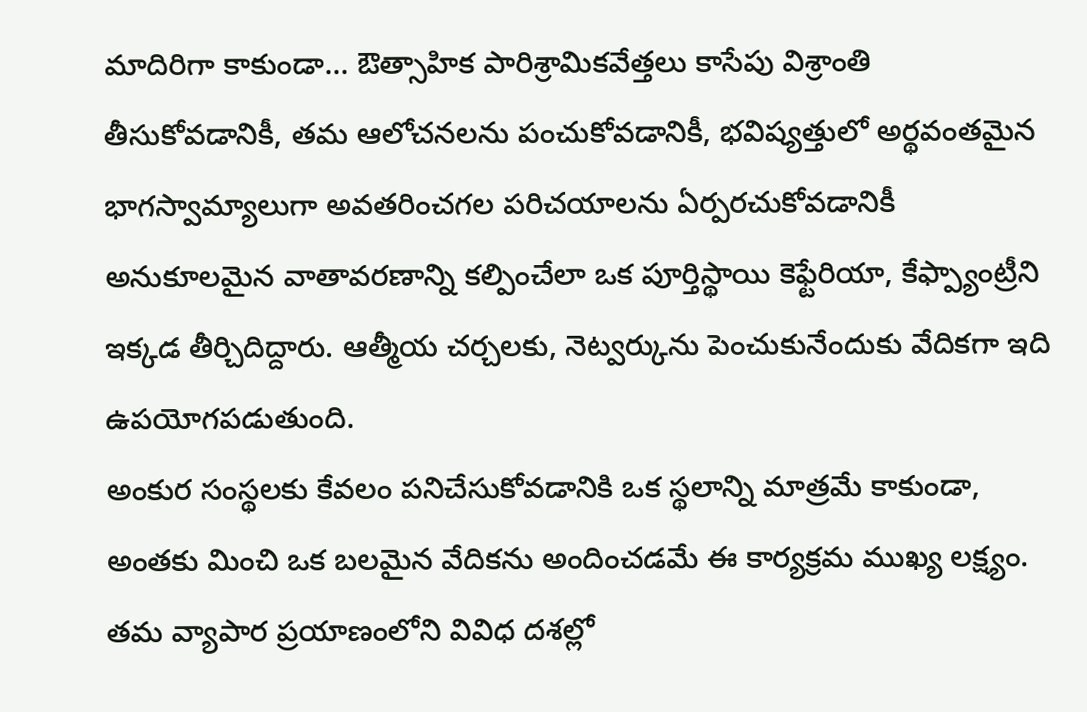మాదిరిగా కాకుండా... ఔత్సాహిక పారిశ్రామికవేత్తలు కాసేపు విశ్రాంతి తీసుకోవడానికీ, తమ ఆలోచనలను పంచుకోవడానికీ, భవిష్యత్తులో అర్థవంతమైన భాగస్వామ్యాలుగా అవతరించగల పరిచయాలను ఏర్పరచుకోవడానికీ అనుకూలమైన వాతావరణాన్ని కల్పించేలా ఒక పూర్తిస్థాయి కెఫ్టేరియా, కేఫ్ప్యాంట్రీని ఇక్కడ తీర్చిదిద్దారు. ఆత్మీయ చర్చలకు, నెట్వర్కును పెంచుకునేందుకు వేదికగా ఇది ఉపయోగపడుతుంది.
అంకుర సంస్థలకు కేవలం పనిచేసుకోవడానికి ఒక స్థలాన్ని మాత్రమే కాకుండా, అంతకు మించి ఒక బలమైన వేదికను అందించడమే ఈ కార్యక్రమ ముఖ్య లక్ష్యం. తమ వ్యాపార ప్రయాణంలోని వివిధ దశల్లో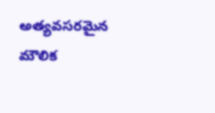అత్యవసరమైన మౌలిక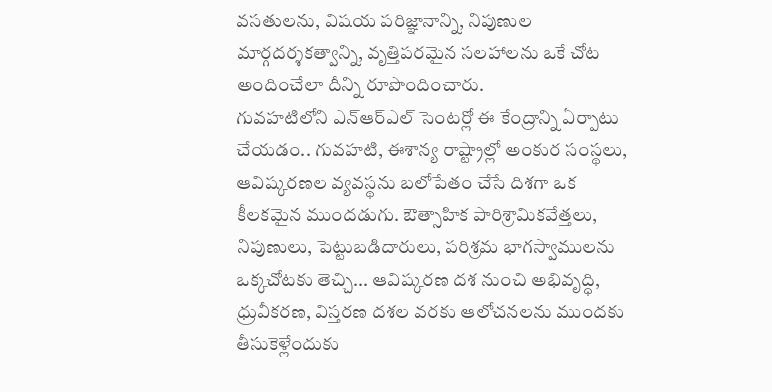వసతులను, విషయ పరిజ్ఞానాన్ని, నిపుణుల మార్గదర్శకత్వాన్ని, వృత్తిపరమైన సలహాలను ఒకే చోట అందించేలా దీన్ని రూపొందించారు.
గువహటిలోని ఎన్ఆర్ఎల్ సెంటర్లో ఈ కేంద్రాన్ని ఏర్పాటు చేయడం.. గువహటి, ఈశాన్య రాష్ట్రాల్లో అంకుర సంస్థలు, ఆవిష్కరణల వ్యవస్థను బలోపేతం చేసే దిశగా ఒక కీలకమైన ముందడుగు. ఔత్సాహిక పారిశ్రామికవేత్తలు, నిపుణులు, పెట్టుబడిదారులు, పరిశ్రమ భాగస్వాములను ఒక్కచోటకు తెచ్చి... ఆవిష్కరణ దశ నుంచి అభివృద్ధి, ధ్రువీకరణ, విస్తరణ దశల వరకు ఆలోచనలను ముందకు తీసుకెళ్లేందుకు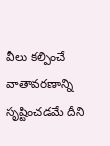వీలు కల్పించే వాతావరణాన్ని సృష్టించడమే దీని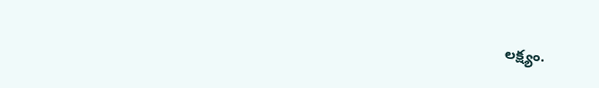లక్ష్యం.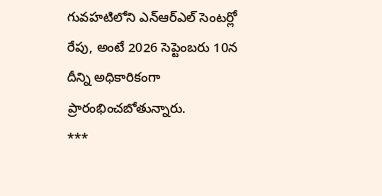గువహటిలోని ఎన్ఆర్ఎల్ సెంటర్లో రేపు, అంటే 2026 సెప్టెంబరు 10న దీన్ని అధికారికంగా ప్రారంభించబోతున్నారు.
***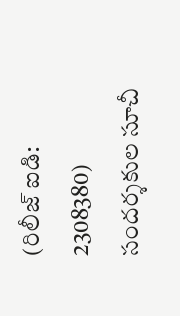(రిలీజ్ ఐడి: 2308380)
సందర్శకుల సూచీ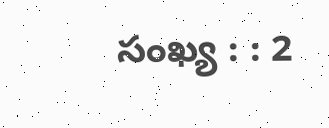సంఖ్య : : 2